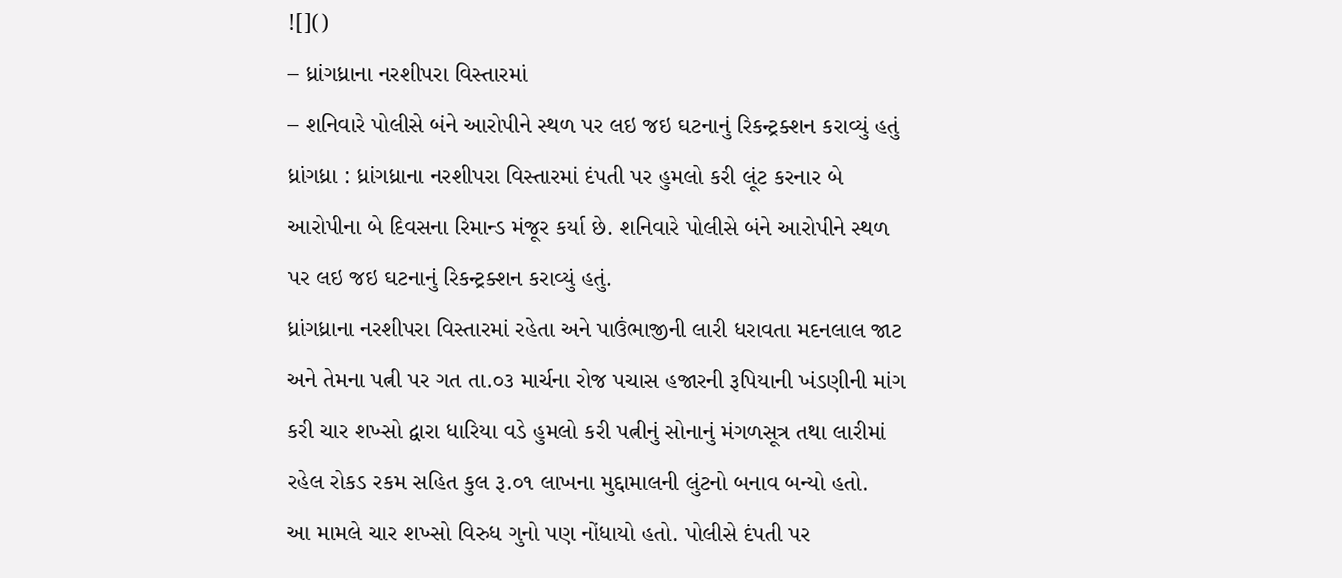![]()
– ધ્રાંગધ્રાના નરશીપરા વિસ્તારમાં
– શનિવારે પોલીસે બંને આરોપીને સ્થળ પર લઇ જઇ ઘટનાનું રિકન્ટ્રક્શન કરાવ્યું હતું
ધ્રાંગધ્રા : ધ્રાંગધ્રાના નરશીપરા વિસ્તારમાં દંપતી પર હુમલો કરી લૂંટ કરનાર બે આરોપીના બે દિવસના રિમાન્ડ મંજૂર કર્યા છે. શનિવારે પોલીસે બંને આરોપીને સ્થળ પર લઇ જઇ ઘટનાનું રિકન્ટ્રક્શન કરાવ્યું હતું.
ધ્રાંગધ્રાના નરશીપરા વિસ્તારમાં રહેતા અને પાઉંભાજીની લારી ધરાવતા મદનલાલ જાટ અને તેમના પત્ની પર ગત તા.૦૩ માર્ચના રોજ પચાસ હજારની રૂપિયાની ખંડણીની માંગ કરી ચાર શખ્સો દ્વારા ધારિયા વડે હુમલો કરી પત્નીનું સોનાનું મંગળસૂત્ર તથા લારીમાં રહેલ રોકડ રકમ સહિત કુલ રૂ.૦૧ લાખના મુદ્દામાલની લુંટનો બનાવ બન્યો હતો.
આ મામલે ચાર શખ્સો વિરુધ ગુનો પણ નોંધાયો હતો. પોલીસે દંપતી પર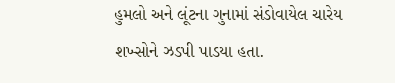હુમલો અને લૂંટના ગુનામાં સંડોવાયેલ ચારેય શખ્સોને ઝડપી પાડયા હતા.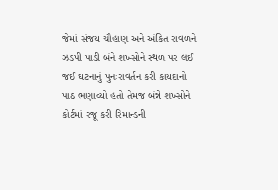જેમાં સંજય ચૌહાણ અને અંકિત રાવળને ઝડપી પાડી બંને શખ્સોને સ્થળ પર લઈ જઈ ઘટનાનું પુનઃરાવર્તન કરી કાયદાનો પાઠ ભણાવ્યો હતો તેમજ બંન્ને શખ્સોને કોર્ટમાં રજૂ કરી રિમાન્ડની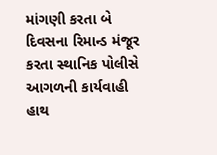માંગણી કરતા બે દિવસના રિમાન્ડ મંજૂર કરતા સ્થાનિક પોલીસે આગળની કાર્યવાહી હાથ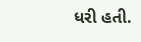ધરી હતી.